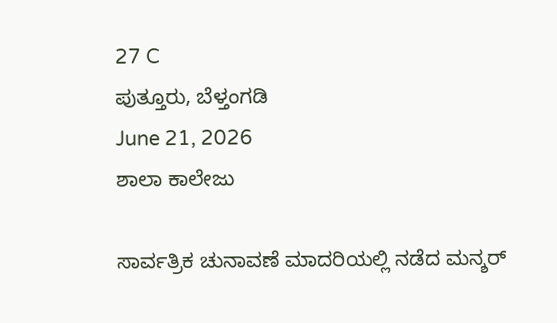27 C
ಪುತ್ತೂರು, ಬೆಳ್ತಂಗಡಿ
June 21, 2026
ಶಾಲಾ ಕಾಲೇಜು

ಸಾರ್ವತ್ರಿಕ ಚುನಾವಣೆ ಮಾದರಿಯಲ್ಲಿ ನಡೆದ ಮನ್ಶರ್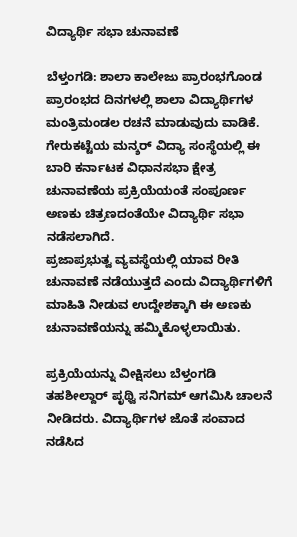ವಿದ್ಯಾರ್ಥಿ ಸಭಾ ಚುನಾವಣೆ

ಬೆಳ್ತಂಗಡಿ: ಶಾಲಾ ಕಾಲೇಜು ಪ್ರಾರಂಭಗೊಂಡ ಪ್ರಾರಂಭದ ದಿನಗಳಲ್ಲಿ ಶಾಲಾ ವಿದ್ಯಾರ್ಥಿಗಳ ಮಂತ್ರಿಮಂಡಲ ರಚನೆ ಮಾಡುವುದು ವಾಡಿಕೆ. ಗೇರುಕಟ್ಟೆಯ ಮನ್ಶರ್ ವಿದ್ಯಾ ಸಂಸ್ಥೆಯಲ್ಲಿ ಈ ಬಾರಿ ಕರ್ನಾಟಕ ವಿಧಾನಸಭಾ ಕ್ಷೇತ್ರ ಚುನಾವಣೆಯ ಪ್ರಕ್ರಿಯೆಯಂತೆ ಸಂಪೂರ್ಣ ಅಣಕು ಚಿತ್ರಣದಂತೆಯೇ ವಿದ್ಯಾರ್ಥಿ ಸಭಾ ನಡೆಸಲಾಗಿದೆ.
ಪ್ರಜಾಪ್ರಭುತ್ವ ವ್ಯವಸ್ಥೆಯಲ್ಲಿ ಯಾವ ರೀತಿ ಚುನಾವಣೆ ನಡೆಯುತ್ತದೆ ಎಂದು ವಿದ್ಯಾರ್ಥಿಗಳಿಗೆ ಮಾಹಿತಿ ನೀಡುವ ಉದ್ದೇಶಕ್ಕಾಗಿ ಈ ಅಣಕು ಚುನಾವಣೆಯನ್ನು ಹಮ್ಮಿಕೊಳ್ಳಲಾಯಿತು.

ಪ್ರಕ್ರಿಯೆಯನ್ನು ವೀಕ್ಷಿಸಲು ಬೆಳ್ತಂಗಡಿ ತಹಶೀಲ್ದಾರ್ ಪೃಥ್ವಿ ಸನಿಗಮ್ ಆಗಮಿಸಿ ಚಾಲನೆ ನೀಡಿದರು. ವಿದ್ಯಾರ್ಥಿಗಳ ಜೊತೆ ಸಂವಾದ ನಡೆಸಿದ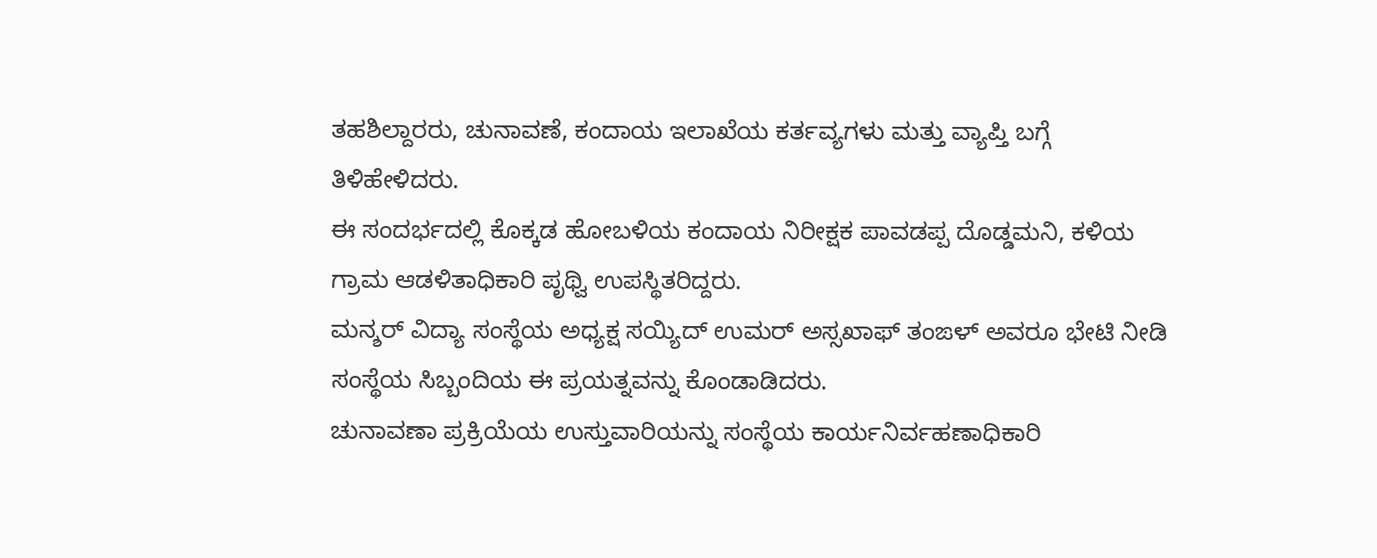ತಹಶಿಲ್ದಾರರು, ಚುನಾವಣೆ, ಕಂದಾಯ ಇಲಾಖೆಯ ಕರ್ತವ್ಯಗಳು ಮತ್ತು ವ್ಯಾಪ್ತಿ ಬಗ್ಗೆ ತಿಳಿಹೇಳಿದರು.
ಈ ಸಂದರ್ಭದಲ್ಲಿ ಕೊಕ್ಕಡ ಹೋಬಳಿಯ ಕಂದಾಯ ನಿರೀಕ್ಷಕ ಪಾವಡಪ್ಪ ದೊಡ್ಡಮನಿ, ಕಳಿಯ ಗ್ರಾಮ ಆಡಳಿತಾಧಿಕಾರಿ ಪೃಥ್ವಿ ಉಪಸ್ಥಿತರಿದ್ದರು.
ಮನ್ಶರ್ ವಿದ್ಯಾ ಸಂಸ್ಥೆಯ ಅಧ್ಯಕ್ಷ ಸಯ್ಯಿದ್ ಉಮರ್ ಅಸ್ಸಖಾಫ್ ತಂಙಳ್ ಅವರೂ ಭೇಟಿ ನೀಡಿ ಸಂಸ್ಥೆಯ ಸಿಬ್ಬಂದಿಯ ಈ ಪ್ರಯತ್ನವನ್ನು ಕೊಂಡಾಡಿದರು.
ಚುನಾವಣಾ ಪ್ರಕ್ರಿಯೆಯ ಉಸ್ತುವಾರಿಯನ್ನು ಸಂಸ್ಥೆಯ ಕಾರ್ಯನಿರ್ವಹಣಾಧಿಕಾರಿ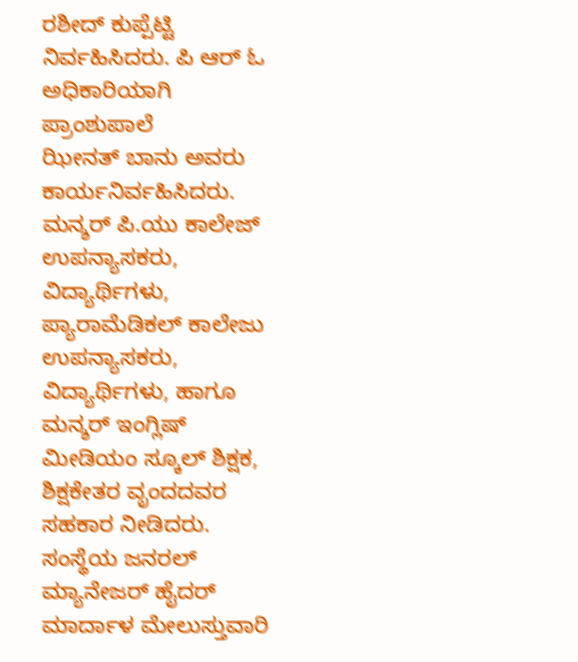ರಶೀದ್ ಕುಪ್ಪೆಟ್ಟಿ ನಿರ್ವಹಿಸಿದರು. ಪಿ ಆರ್ ಓ ಅಧಿಕಾರಿಯಾಗಿ ಪ್ರಾಂಶುಪಾಲೆ
ಝೀನತ್ ಬಾನು ಅವರು ಕಾರ್ಯನಿರ್ವಹಿಸಿದರು.
ಮನ್ಶರ್ ಪಿ.ಯು ಕಾಲೇಜ್ ಉಪನ್ಯಾಸಕರು, ವಿದ್ಯಾರ್ಥಿಗಳು, ಪ್ಯಾರಾಮೆಡಿಕಲ್ ಕಾಲೇಜು ಉಪನ್ಯಾಸಕರು, ವಿದ್ಯಾರ್ಥಿಗಳು, ಹಾಗೂ ಮನ್ಶರ್ ಇಂಗ್ಲಿಷ್ ಮೀಡಿಯಂ ಸ್ಕೂಲ್ ಶಿಕ್ಷಕ, ಶಿಕ್ಷಕೇತರ ವೃಂದದವರ ಸಹಕಾರ ನೀಡಿದರು. ಸಂಸ್ಥೆಯ ಜನರಲ್ ಮ್ಯಾನೇಜರ್ ಹೈದರ್ ಮಾರ್ದಾಳ ಮೇಲುಸ್ತುವಾರಿ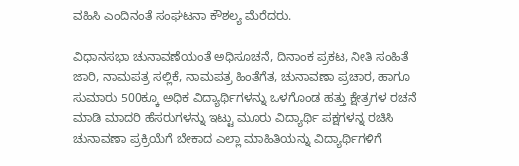ವಹಿಸಿ ಎಂದಿನಂತೆ ಸಂಘಟನಾ ಕೌಶಲ್ಯ ಮೆರೆದರು.

ವಿಧಾನಸಭಾ ಚುನಾವಣೆಯಂತೆ ಅಧಿಸೂಚನೆ, ದಿನಾಂಕ ಪ್ರಕಟ, ನೀತಿ ಸಂಹಿತೆ ಜಾರಿ, ನಾಮಪತ್ರ ಸಲ್ಲಿಕೆ, ನಾಮಪತ್ರ ಹಿಂತೆಗೆತ, ಚುನಾವಣಾ ಪ್ರಚಾರ, ಹಾಗೂ ಸುಮಾರು 500ಕ್ಕೂ ಅಧಿಕ ವಿದ್ಯಾರ್ಥಿಗಳನ್ನು ಒಳಗೊಂಡ ಹತ್ತು ಕ್ಷೇತ್ರಗಳ ರಚನೆ ಮಾಡಿ ಮಾದರಿ ಹೆಸರುಗಳನ್ನು ಇಟ್ಟು ಮೂರು ವಿದ್ಯಾರ್ಥಿ ಪಕ್ಷಗಳನ್ನ ರಚಿಸಿ ಚುನಾವಣಾ ಪ್ರಕ್ರಿಯೆಗೆ ಬೇಕಾದ ಎಲ್ಲಾ ಮಾಹಿತಿಯನ್ನು ವಿದ್ಯಾರ್ಥಿಗಳಿಗೆ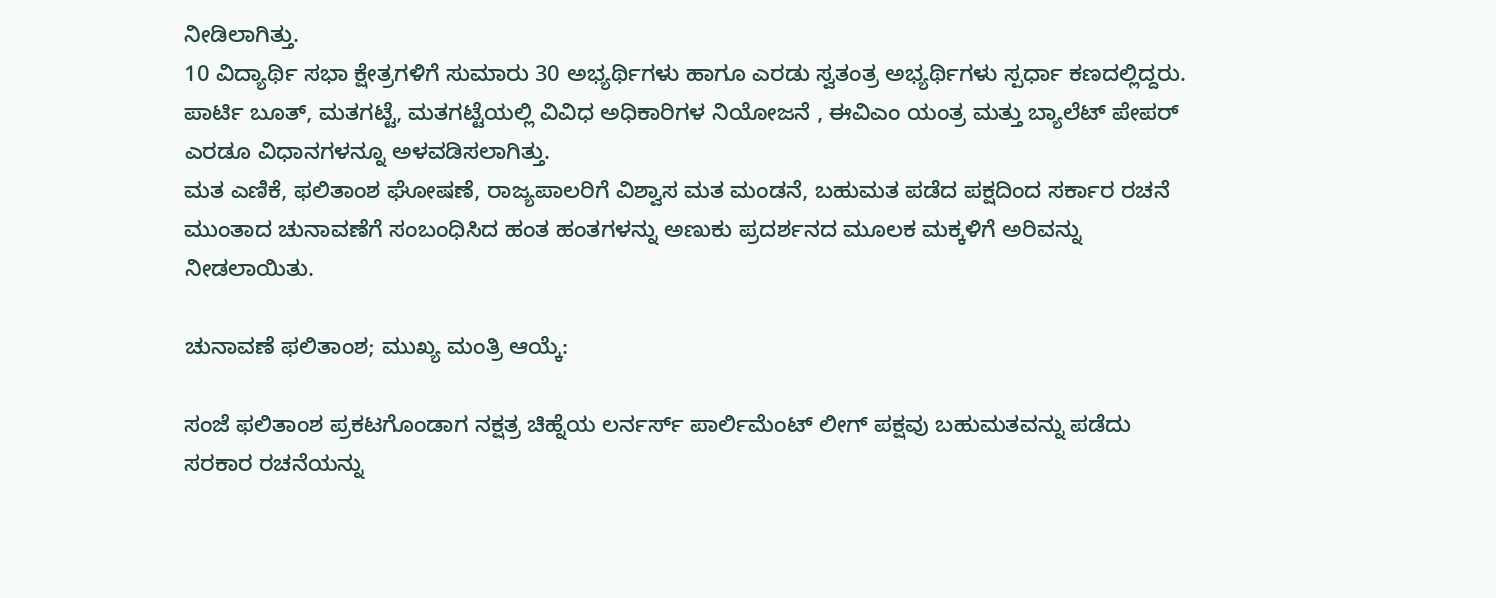ನೀಡಿಲಾಗಿತ್ತು.
10 ವಿದ್ಯಾರ್ಥಿ ಸಭಾ ಕ್ಷೇತ್ರಗಳಿಗೆ ಸುಮಾರು 30 ಅಭ್ಯರ್ಥಿಗಳು ಹಾಗೂ ಎರಡು ಸ್ವತಂತ್ರ ಅಭ್ಯರ್ಥಿಗಳು ಸ್ಪರ್ಧಾ ಕಣದಲ್ಲಿದ್ದರು. ಪಾರ್ಟಿ ಬೂತ್, ಮತಗಟ್ಟೆ, ಮತಗಟ್ಟೆಯಲ್ಲಿ ವಿವಿಧ ಅಧಿಕಾರಿಗಳ ನಿಯೋಜನೆ , ಈವಿಎಂ ಯಂತ್ರ ಮತ್ತು ಬ್ಯಾಲೆಟ್ ಪೇಪರ್ ಎರಡೂ ವಿಧಾನಗಳನ್ನೂ ಅಳವಡಿಸಲಾಗಿತ್ತು.
ಮತ ಎಣಿಕೆ, ಫಲಿತಾಂಶ ಘೋಷಣೆ, ರಾಜ್ಯಪಾಲರಿಗೆ ವಿಶ್ವಾಸ ಮತ ಮಂಡನೆ, ಬಹುಮತ ಪಡೆದ ಪಕ್ಷದಿಂದ ಸರ್ಕಾರ ರಚನೆ ಮುಂತಾದ ಚುನಾವಣೆಗೆ ಸಂಬಂಧಿಸಿದ ಹಂತ ಹಂತಗಳನ್ನು ಅಣುಕು ಪ್ರದರ್ಶನದ ಮೂಲಕ ಮಕ್ಕಳಿಗೆ ಅರಿವನ್ನು ನೀಡಲಾಯಿತು.

ಚುನಾವಣೆ ಫಲಿತಾಂಶ; ಮುಖ್ಯ ಮಂತ್ರಿ ಆಯ್ಕೆ:

ಸಂಜೆ ಫಲಿತಾಂಶ ಪ್ರಕಟಗೊಂಡಾಗ ನಕ್ಷತ್ರ ಚಿಹ್ನೆಯ ಲರ್ನರ್ಸ್ ಪಾರ್ಲಿಮೆಂಟ್ ಲೀಗ್ ಪಕ್ಷವು ಬಹುಮತವನ್ನು ಪಡೆದು ಸರಕಾರ ರಚನೆಯನ್ನು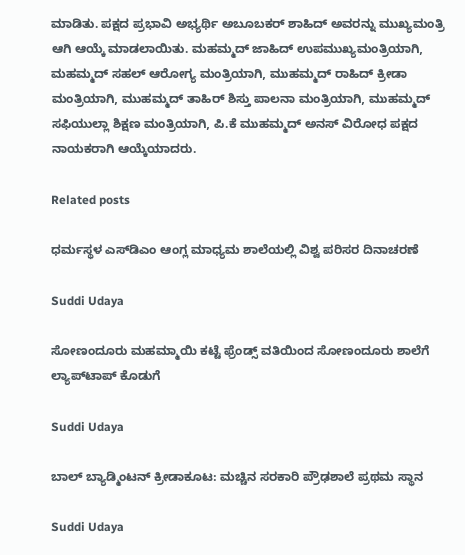ಮಾಡಿತು. ಪಕ್ಷದ ಪ್ರಭಾವಿ ಅಭ್ಯರ್ಥಿ ಅಬೂಬಕರ್ ಶಾಹಿದ್ ಅವರನ್ನು ಮುಖ್ಯಮಂತ್ರಿ ಆಗಿ ಆಯ್ಕೆ ಮಾಡಲಾಯಿತು. ಮಹಮ್ಮದ್ ಜಾಹಿದ್ ಉಪಮುಖ್ಯಮಂತ್ರಿಯಾಗಿ, ಮಹಮ್ಮದ್ ಸಹಲ್ ಆರೋಗ್ಯ ಮಂತ್ರಿಯಾಗಿ, ಮುಹಮ್ಮದ್ ರಾಹಿದ್ ಕ್ರೀಡಾ ಮಂತ್ರಿಯಾಗಿ, ಮುಹಮ್ಮದ್ ತಾಹಿರ್ ಶಿಸ್ತು ಪಾಲನಾ ಮಂತ್ರಿಯಾಗಿ, ಮುಹಮ್ಮದ್ ಸಫಿಯುಲ್ಲಾ ಶಿಕ್ಷಣ ಮಂತ್ರಿಯಾಗಿ, ಪಿ.ಕೆ ಮುಹಮ್ಮದ್ ಅನಸ್ ವಿರೋಧ ಪಕ್ಷದ ನಾಯಕರಾಗಿ ಆಯ್ಕೆಯಾದರು.

Related posts

ಧರ್ಮಸ್ಥಳ ಎಸ್‌ಡಿಎಂ ಆಂಗ್ಲ ಮಾಧ್ಯಮ ಶಾಲೆಯಲ್ಲಿ ವಿಶ್ವ ಪರಿಸರ ದಿನಾಚರಣೆ

Suddi Udaya

ಸೋಣಂದೂರು ಮಹಮ್ಮಾಯಿ ಕಟ್ಟೆ ಫ್ರೆಂಡ್ಸ್ ವತಿಯಿಂದ ಸೋಣಂದೂರು ಶಾಲೆಗೆ ಲ್ಯಾಪ್‌ಟಾಪ್ ಕೊಡುಗೆ

Suddi Udaya

ಬಾಲ್ ಬ್ಯಾಡ್ಮಿಂಟನ್ ಕ್ರೀಡಾಕೂಟ: ಮಚ್ಚಿನ ಸರಕಾರಿ ಪ್ರೌಢಶಾಲೆ ಪ್ರಥಮ ಸ್ಥಾನ

Suddi Udaya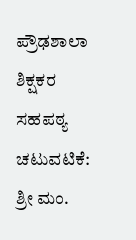ಪ್ರೌಢಶಾಲಾ ಶಿಕ್ಷಕರ ಸಹಪಠ್ಯ ಚಟುವಟಿಕೆ: ಶ್ರೀ ಮಂ.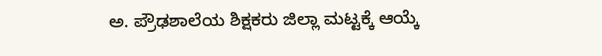ಅ. ಪ್ರೌಢಶಾಲೆಯ ಶಿಕ್ಷಕರು ಜಿಲ್ಲಾ ಮಟ್ಟಕ್ಕೆ ಆಯ್ಕೆ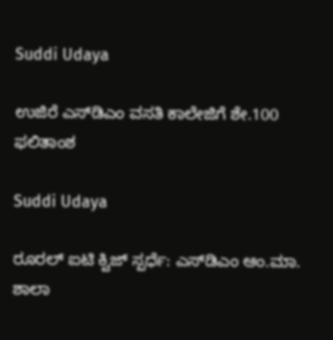Suddi Udaya

ಉಜಿರೆ ಎಸ್‌ಡಿಎಂ ವಸತಿ ಕಾಲೇಜಿಗೆ ಶೇ.100 ಫಲಿತಾಂಶ

Suddi Udaya

ರೂರಲ್ ಐಟಿ ಕ್ವಿಜ್ ಸ್ಪರ್ಧೆ: ಎಸ್‌ಡಿಎಂ ಆಂ.ಮಾ. ಶಾಲಾ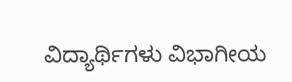ವಿದ್ಯಾರ್ಥಿಗಳು ವಿಭಾಗೀಯ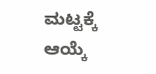ಮಟ್ಟಕ್ಕೆ ಆಯ್ಕೆ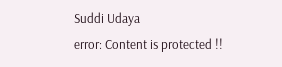Suddi Udaya
error: Content is protected !!